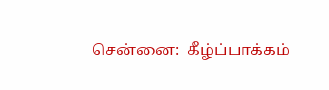சென்னை:  கீழ்ப்பாக்கம்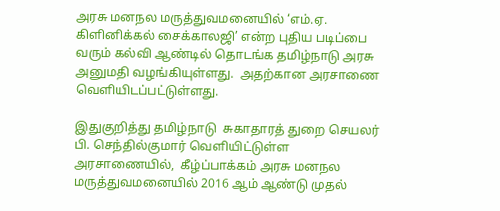அரசு மனநல மருத்துவமனையில் ‘எம்.ஏ. கிளினிக்கல் சைக்காலஜி’ என்ற புதிய படிப்பை வரும் கல்வி ஆண்டில் தொடங்க தமிழ்நாடு அரசு அனுமதி வழங்கியுள்ளது.  அதற்கான அரசாணை வெளியிடப்பட்டுள்ளது.

இதுகுறித்து தமிழ்நாடு  சுகாதாரத் துறை செயலர் பி. செந்தில்குமார் வெளியிட்டுள்ள அரசாணையில்,  கீழ்ப்பாக்கம் அரசு மனநல மருத்துவமனையில் 2016 ஆம் ஆண்டு முதல்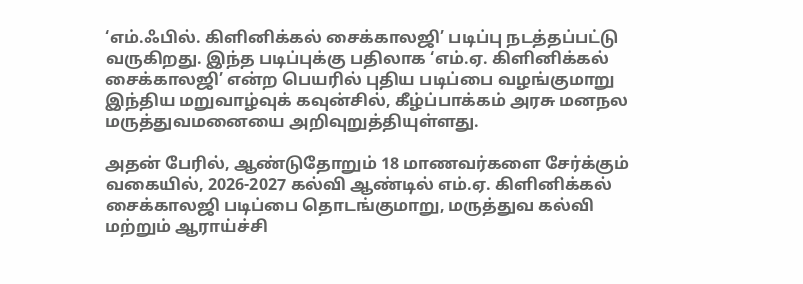‘எம்.ஃபில். கிளினிக்கல் சைக்காலஜி’ படிப்பு நடத்தப்பட்டு வருகிறது. இந்த படிப்புக்கு பதிலாக ‘எம்.ஏ. கிளினிக்கல் சைக்காலஜி’ என்ற பெயரில் புதிய படிப்பை வழங்குமாறு இந்திய மறுவாழ்வுக் கவுன்சில், கீழ்ப்பாக்கம் அரசு மனநல மருத்துவமனையை அறிவுறுத்தியுள்ளது.

அதன் பேரில், ஆண்டுதோறும் 18 மாணவர்களை சேர்க்கும் வகையில், 2026-2027 கல்வி ஆண்டில் எம்.ஏ. கிளினிக்கல் சைக்காலஜி படிப்பை தொடங்குமாறு, மருத்துவ கல்வி மற்றும் ஆராய்ச்சி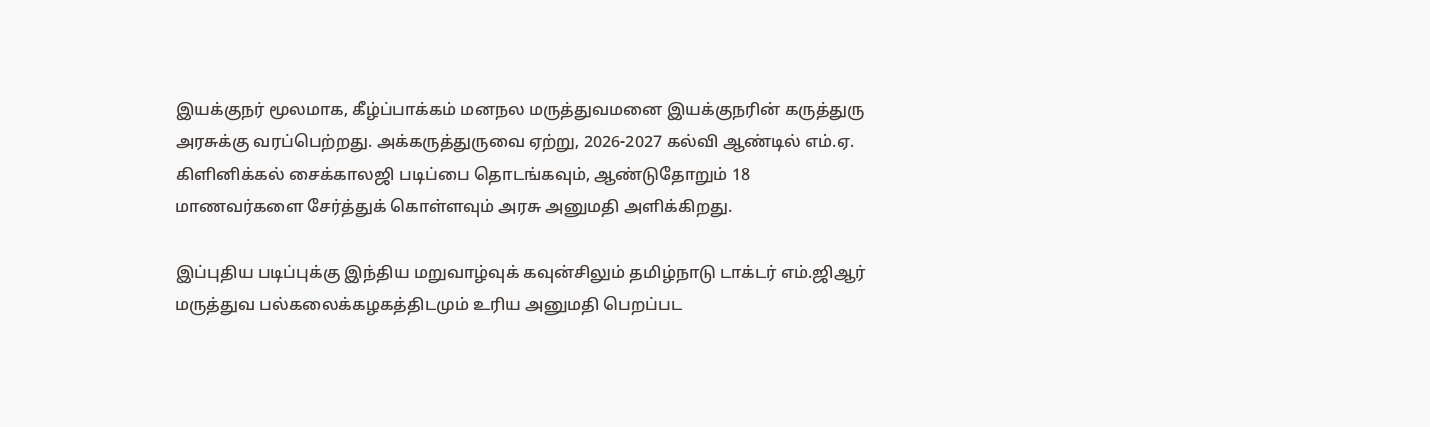இயக்குநர் மூலமாக, கீழ்ப்பாக்கம் மனநல மருத்துவமனை இயக்குநரின் கருத்துரு அரசுக்கு வரப்பெற்றது. அக்கருத்துருவை ஏற்று, 2026-2027 கல்வி ஆண்டில் எம்.ஏ. கிளினிக்கல் சைக்காலஜி படிப்பை தொடங்கவும், ஆண்டுதோறும் 18 மாணவர்களை சேர்த்துக் கொள்ளவும் அரசு அனுமதி அளிக்கிறது.

இப்புதிய படிப்புக்கு இந்திய மறுவாழ்வுக் கவுன்சிலும் தமிழ்நாடு டாக்டர் எம்.ஜிஆர் மருத்துவ பல்கலைக்கழகத்திடமும் உரிய அனுமதி பெறப்பட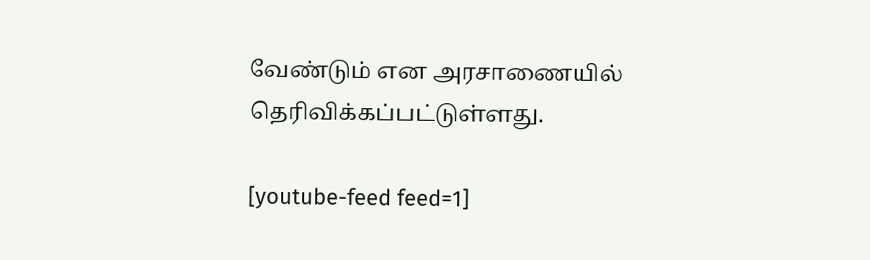வேண்டும் என அரசாணையில் தெரிவிக்கப்பட்டுள்ளது.

[youtube-feed feed=1]